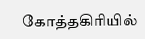கோத்தகிரியில்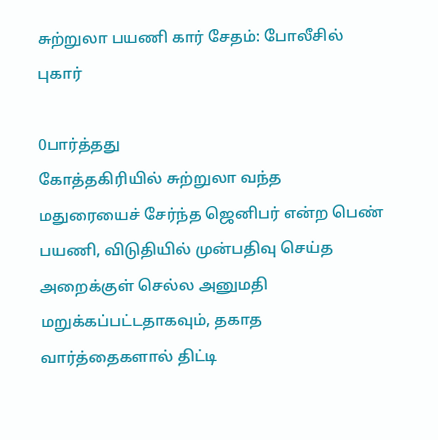சுற்றுலா பயணி கார் சேதம்: போலீசில் புகார்

0பார்த்தது
கோத்தகிரியில் சுற்றுலா வந்த மதுரையைச் சேர்ந்த ஜெனிபர் என்ற பெண் பயணி, விடுதியில் முன்பதிவு செய்த அறைக்குள் செல்ல அனுமதி மறுக்கப்பட்டதாகவும், தகாத வார்த்தைகளால் திட்டி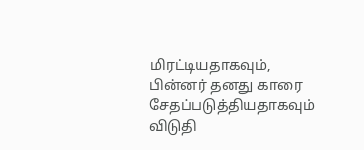மிரட்டியதாகவும், பின்னர் தனது காரை சேதப்படுத்தியதாகவும் விடுதி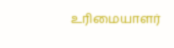உரிமையாளர்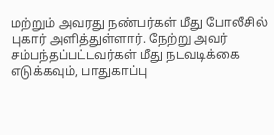மற்றும் அவரது நண்பர்கள் மீது போலீசில் புகார் அளித்துள்ளார். நேற்று அவர் சம்பந்தப்பட்டவர்கள் மீது நடவடிக்கை எடுக்கவும், பாதுகாப்பு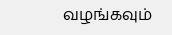வழங்கவும்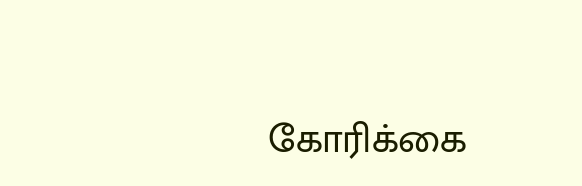கோரிக்கை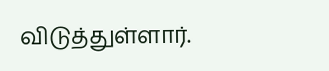விடுத்துள்ளார்.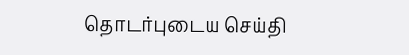தொடர்புடைய செய்தி